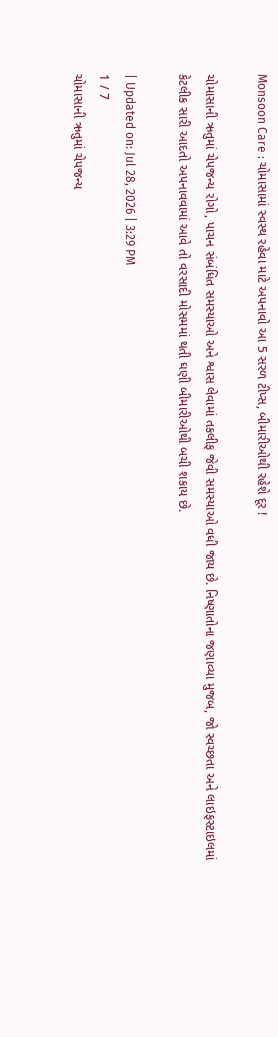Monsoon Care : ચોમાસામાં સ્વસ્થ રહેવા માટે અપનાવો આ 5 સરળ ટીપ્સ, બીમારીઓથી રહેશે દૂર !

ચોમાસાની ઋતુમાં ચેપજન્ય રોગો, પાચન સંબંધિત સમસ્યાઓ અને શ્વાસ લેવામાં તકલીફ જેવી સમસ્યાઓ વધી જાય છે. નિષ્ણાતોના જણાવ્યા મુજબ, જો સ્વચ્છતા અને લાઇફસ્ટાઇલમાં કેટલીક સારી આદતો અપનાવવામાં આવે તો વરસાદી મોસમમાં થતી ઘણી બીમારીઓથી બચી શકાય છે.

| Updated on: Jul 28, 2026 | 3:29 PM
1 / 7
ચોમાસાની ઋતુમાં ચેપજન્ય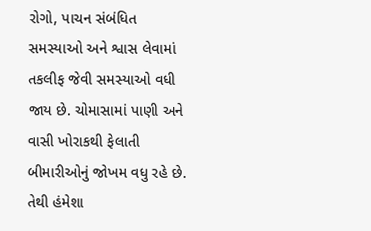રોગો, પાચન સંબંધિત સમસ્યાઓ અને શ્વાસ લેવામાં તકલીફ જેવી સમસ્યાઓ વધી જાય છે. ચોમાસામાં પાણી અને વાસી ખોરાકથી ફેલાતી બીમારીઓનું જોખમ વધુ રહે છે. તેથી હંમેશા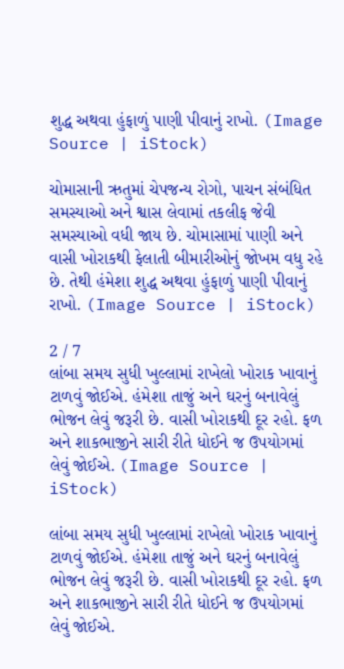શુદ્ધ અથવા હુંફાળું પાણી પીવાનું રાખો. (Image Source | iStock)

ચોમાસાની ઋતુમાં ચેપજન્ય રોગો, પાચન સંબંધિત સમસ્યાઓ અને શ્વાસ લેવામાં તકલીફ જેવી સમસ્યાઓ વધી જાય છે. ચોમાસામાં પાણી અને વાસી ખોરાકથી ફેલાતી બીમારીઓનું જોખમ વધુ રહે છે. તેથી હંમેશા શુદ્ધ અથવા હુંફાળું પાણી પીવાનું રાખો. (Image Source | iStock)

2 / 7
લાંબા સમય સુધી ખુલ્લામાં રાખેલો ખોરાક ખાવાનું ટાળવું જોઈએ. હંમેશા તાજું અને ઘરનું બનાવેલું ભોજન લેવું જરૂરી છે. વાસી ખોરાકથી દૂર રહો. ફળ અને શાકભાજીને સારી રીતે ધોઈને જ ઉપયોગમાં લેવું જોઈએ. (Image Source | iStock)

લાંબા સમય સુધી ખુલ્લામાં રાખેલો ખોરાક ખાવાનું ટાળવું જોઈએ. હંમેશા તાજું અને ઘરનું બનાવેલું ભોજન લેવું જરૂરી છે. વાસી ખોરાકથી દૂર રહો. ફળ અને શાકભાજીને સારી રીતે ધોઈને જ ઉપયોગમાં લેવું જોઈએ.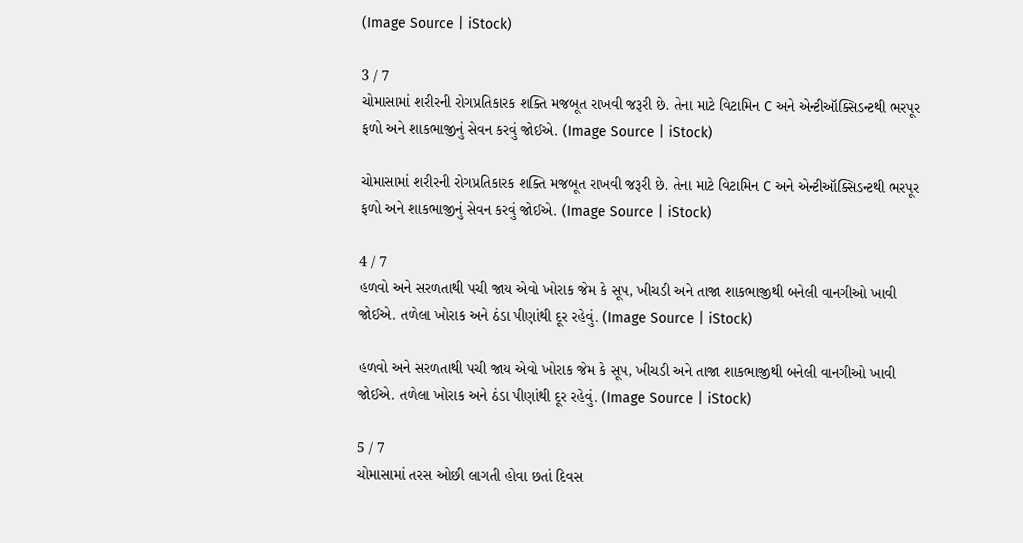(Image Source | iStock)

3 / 7
ચોમાસામાં શરીરની રોગપ્રતિકારક શક્તિ મજબૂત રાખવી જરૂરી છે. તેના માટે વિટામિન C અને એન્ટીઑક્સિડન્ટથી ભરપૂર ફળો અને શાકભાજીનું સેવન કરવું જોઈએ. (Image Source | iStock)

ચોમાસામાં શરીરની રોગપ્રતિકારક શક્તિ મજબૂત રાખવી જરૂરી છે. તેના માટે વિટામિન C અને એન્ટીઑક્સિડન્ટથી ભરપૂર ફળો અને શાકભાજીનું સેવન કરવું જોઈએ. (Image Source | iStock)

4 / 7
હળવો અને સરળતાથી પચી જાય એવો ખોરાક જેમ કે સૂપ, ખીચડી અને તાજા શાકભાજીથી બનેલી વાનગીઓ ખાવી જોઈએ. તળેલા ખોરાક અને ઠંડા પીણાંથી દૂર રહેવું. (Image Source | iStock)

હળવો અને સરળતાથી પચી જાય એવો ખોરાક જેમ કે સૂપ, ખીચડી અને તાજા શાકભાજીથી બનેલી વાનગીઓ ખાવી જોઈએ. તળેલા ખોરાક અને ઠંડા પીણાંથી દૂર રહેવું. (Image Source | iStock)

5 / 7
ચોમાસામાં તરસ ઓછી લાગતી હોવા છતાં દિવસ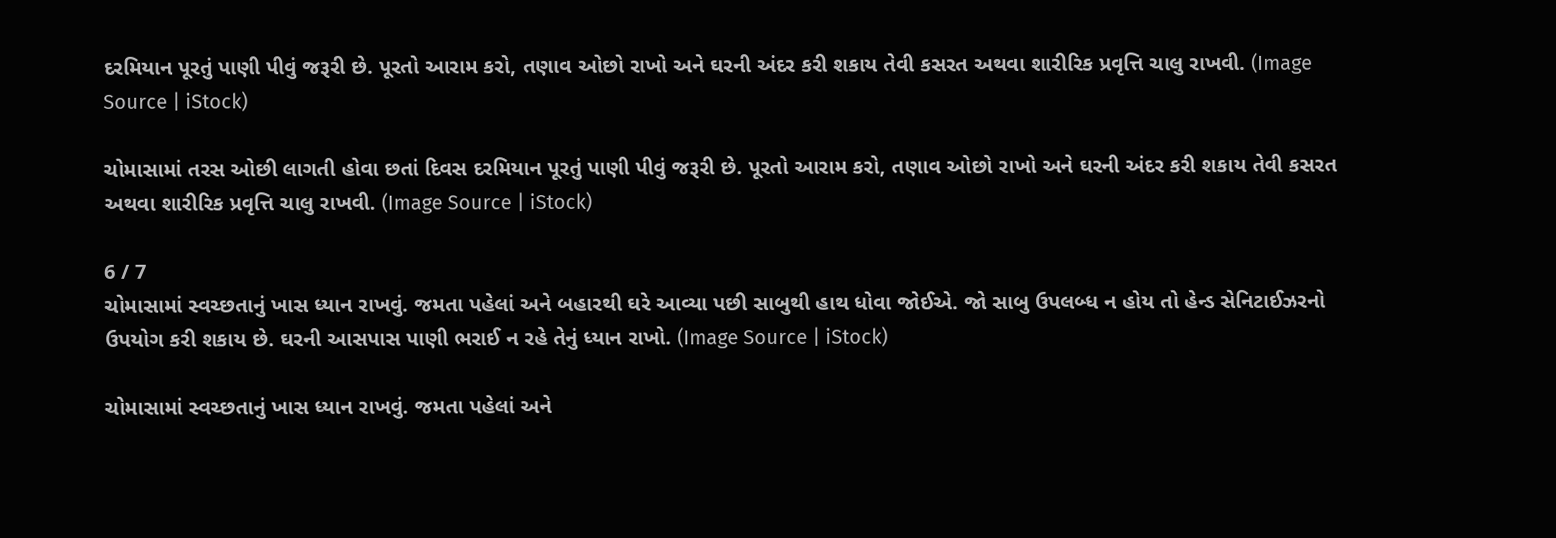દરમિયાન પૂરતું પાણી પીવું જરૂરી છે. પૂરતો આરામ કરો, તણાવ ઓછો રાખો અને ઘરની અંદર કરી શકાય તેવી કસરત અથવા શારીરિક પ્રવૃત્તિ ચાલુ રાખવી. (Image Source | iStock)

ચોમાસામાં તરસ ઓછી લાગતી હોવા છતાં દિવસ દરમિયાન પૂરતું પાણી પીવું જરૂરી છે. પૂરતો આરામ કરો, તણાવ ઓછો રાખો અને ઘરની અંદર કરી શકાય તેવી કસરત અથવા શારીરિક પ્રવૃત્તિ ચાલુ રાખવી. (Image Source | iStock)

6 / 7
ચોમાસામાં સ્વચ્છતાનું ખાસ ધ્યાન રાખવું. જમતા પહેલાં અને બહારથી ઘરે આવ્યા પછી સાબુથી હાથ ધોવા જોઈએ. જો સાબુ ઉપલબ્ધ ન હોય તો હેન્ડ સેનિટાઈઝરનો ઉપયોગ કરી શકાય છે. ઘરની આસપાસ પાણી ભરાઈ ન રહે તેનું ધ્યાન રાખો. (Image Source | iStock)

ચોમાસામાં સ્વચ્છતાનું ખાસ ધ્યાન રાખવું. જમતા પહેલાં અને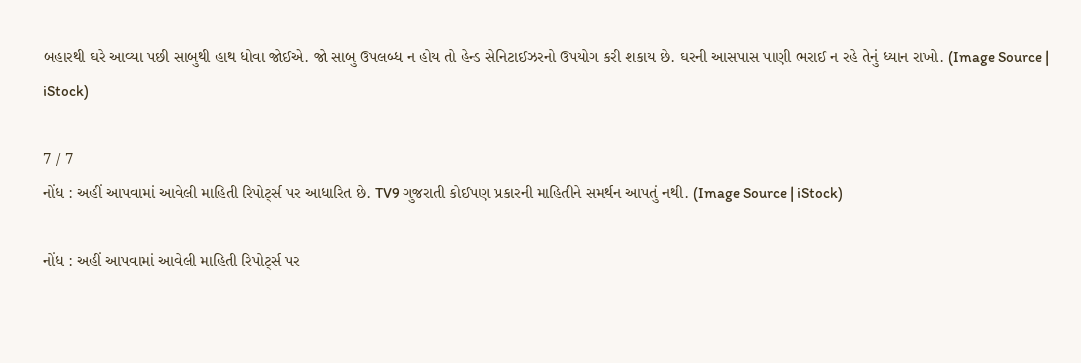બહારથી ઘરે આવ્યા પછી સાબુથી હાથ ધોવા જોઈએ. જો સાબુ ઉપલબ્ધ ન હોય તો હેન્ડ સેનિટાઈઝરનો ઉપયોગ કરી શકાય છે. ઘરની આસપાસ પાણી ભરાઈ ન રહે તેનું ધ્યાન રાખો. (Image Source | iStock)

7 / 7
નોંધ : અહીં આપવામાં આવેલી માહિતી રિપોર્ટ્સ પર આધારિત છે. TV9 ગુજરાતી કોઈપણ પ્રકારની માહિતીને સમર્થન આપતું નથી. (Image Source | iStock)

નોંધ : અહીં આપવામાં આવેલી માહિતી રિપોર્ટ્સ પર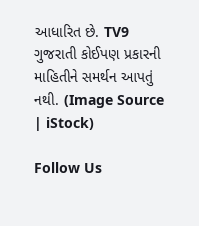આધારિત છે. TV9 ગુજરાતી કોઈપણ પ્રકારની માહિતીને સમર્થન આપતું નથી. (Image Source | iStock)

Follow Us